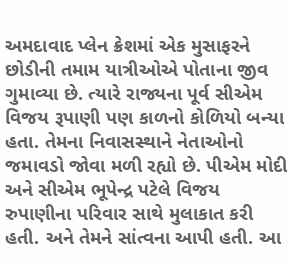અમદાવાદ પ્લેન ક્રેશમાં એક મુસાફરને છોડીની તમામ યાત્રીઓએ પોતાના જીવ ગુમાવ્યા છે. ત્યારે રાજ્યના પૂર્વ સીએમ વિજય રૂપાણી પણ કાળનો કોળિયો બન્યા હતા. તેમના નિવાસસ્થાને નેતાઓનો જમાવડો જોવા મળી રહ્યો છે. પીએમ મોદી અને સીએમ ભૂપેન્દ્ર પટેલે વિજય રુપાણીના પરિવાર સાથે મુલાકાત કરી હતી. અને તેમને સાંત્વના આપી હતી. આ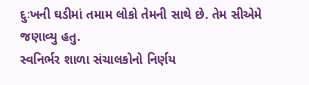દુઃખની ઘડીમાં તમામ લોકો તેમની સાથે છે. તેમ સીએમે જણાવ્યુ હતુ.
સ્વનિર્ભર શાળા સંચાલકોનો નિર્ણય